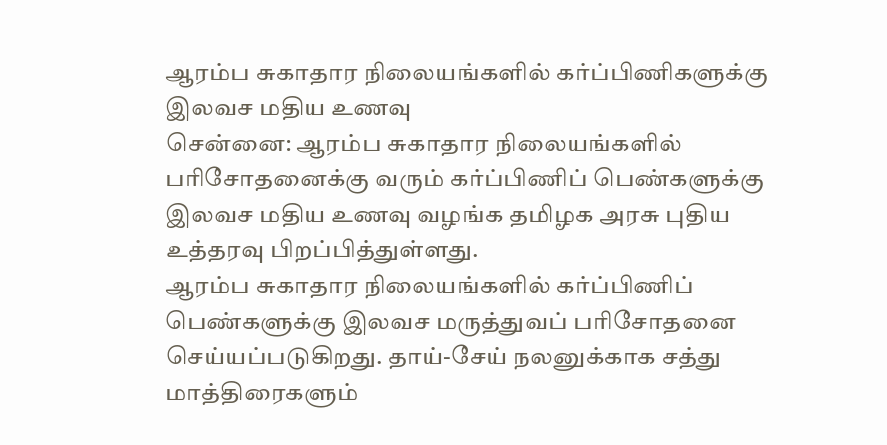ஆரம்ப சுகாதார நிலையங்களில் கர்ப்பிணிகளுக்கு இலவச மதிய உணவு
சென்னை: ஆரம்ப சுகாதார நிலையங்களில் பரிசோதனைக்கு வரும் கர்ப்பிணிப் பெண்களுக்கு இலவச மதிய உணவு வழங்க தமிழக அரசு புதிய உத்தரவு பிறப்பித்துள்ளது.
ஆரம்ப சுகாதார நிலையங்களில் கர்ப்பிணிப் பெண்களுக்கு இலவச மருத்துவப் பரிசோதனை செய்யப்படுகிறது. தாய்-சேய் நலனுக்காக சத்து மாத்திரைகளும்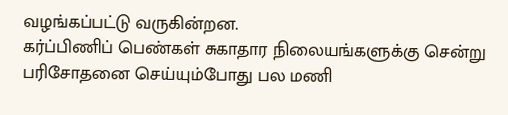வழங்கப்பட்டு வருகின்றன.
கர்ப்பிணிப் பெண்கள் சுகாதார நிலையங்களுக்கு சென்று பரிசோதனை செய்யும்போது பல மணி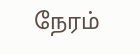நேரம்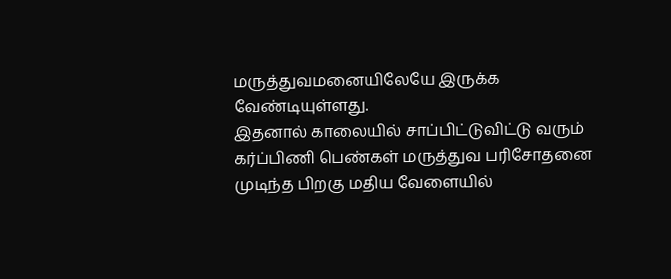மருத்துவமனையிலேயே இருக்க வேண்டியுள்ளது.
இதனால் காலையில் சாப்பிட்டுவிட்டு வரும் கர்ப்பிணி பெண்கள் மருத்துவ பரிசோதனை முடிந்த பிறகு மதிய வேளையில்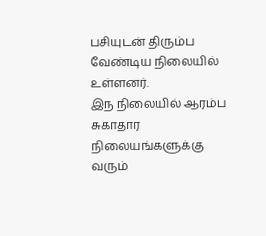பசியுடன் திரும்ப வேண்டிய நிலையில் உள்ளனர்.
இந நிலையில் ஆரம்ப சுகாதார நிலையங்களுக்கு வரும்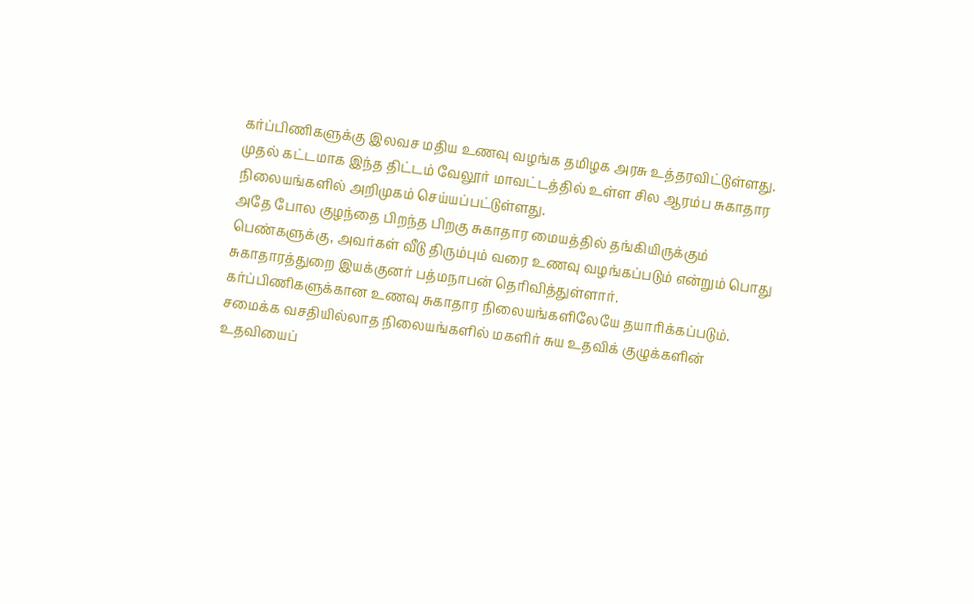கர்ப்பிணிகளுக்கு இலவச மதிய உணவு வழங்க தமிழக அரசு உத்தரவிட்டுள்ளது.
முதல் கட்டமாக இந்த திட்டம் வேலூர் மாவட்டத்தில் உள்ள சில ஆரம்ப சுகாதார நிலையங்களில் அறிமுகம் செய்யப்பட்டுள்ளது.
அதே போல குழந்தை பிறந்த பிறகு சுகாதார மையத்தில் தங்கியிருக்கும் பெண்களுக்கு, அவர்கள் வீடு திரும்பும் வரை உணவு வழங்கப்படும் என்றும் பொது சுகாதாரத்துறை இயக்குனர் பத்மநாபன் தெரிவித்துள்ளார்.
கர்ப்பிணிகளுக்கான உணவு சுகாதார நிலையங்களிலேயே தயாரிக்கப்படும். சமைக்க வசதியில்லாத நிலையங்களில் மகளிர் சுய உதவிக் குழுக்களின் உதவியைப்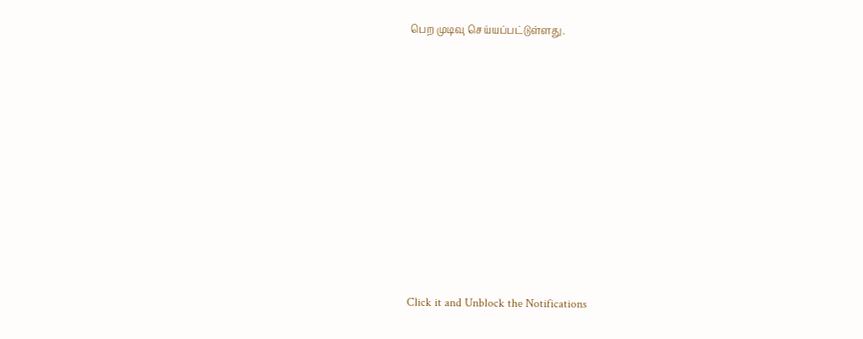பெற முடிவு செய்யப்பட்டுள்ளது.












Click it and Unblock the Notifications